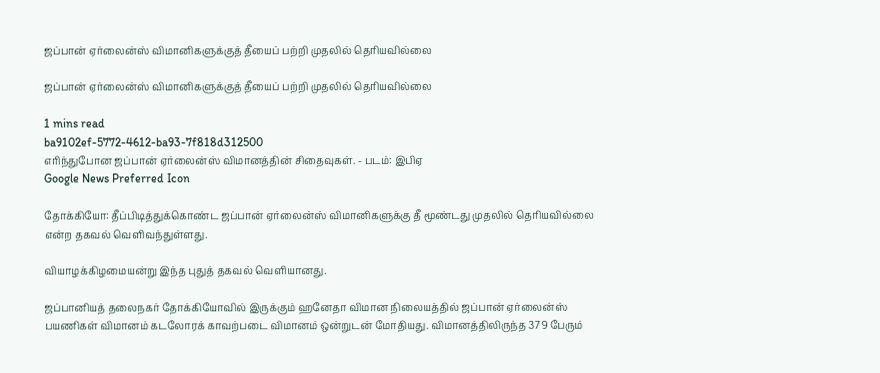ஜப்பான் ஏர்லைன்ஸ் விமானிகளுக்குத் தீயைப் பற்றி முதலில் தெரியவில்லை

ஜப்பான் ஏர்லைன்ஸ் விமானிகளுக்குத் தீயைப் பற்றி முதலில் தெரியவில்லை

1 mins read
ba9102ef-5772-4612-ba93-7f818d312500
எரிந்துபோன ஜப்பான் ஏர்லைன்ஸ் விமானத்தின் சிதைவுகள். - படம்: இபிஏ
Google News Preferred Icon

தோக்கியோ: தீப்பிடித்துக்கொண்ட ஜப்பான் ஏர்லைன்ஸ் விமானிகளுக்கு தீ மூண்டது முதலில் தெரியவில்லை என்ற தகவல் வெளிவந்துள்ளது.

வியாழக்கிழமையன்று இந்த புதுத் தகவல் வெளியானது.

ஜப்பானியத் தலைநகர் தோக்கியோவில் இருக்கும் ஹனேதா விமான நிலையத்தில் ஜப்பான் ஏர்லைன்ஸ் பயணிகள் விமானம் கடலோரக் காவற்படை விமானம் ஒன்றுடன் மோதியது. விமானத்திலிருந்த 379 பேரும்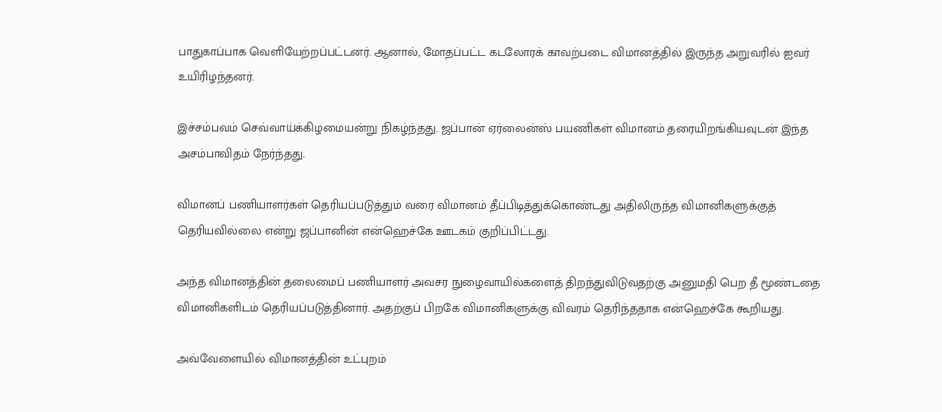பாதுகாப்பாக வெளியேற்றப்பட்டனர். ஆனால், மோதப்பட்ட கடலோரக் காவற்படை விமானத்தில் இருந்த அறுவரில் ஐவர் உயிரிழந்தனர்.

இச்சம்பவம் செவ்வாய்க்கிழமையன்று நிகழ்ந்தது. ஜப்பான் ஏர்லைன்ஸ் பயணிகள் விமானம் தரையிறங்கியவுடன் இந்த அசம்பாவிதம் நேர்ந்தது.

விமானப் பணியாளர்கள் தெரியப்படுத்தும் வரை விமானம் தீப்பிடித்துக்கொண்டது அதிலிருந்த விமானிகளுக்குத் தெரியவில்லை என்று ஜப்பானின் என்ஹெச்கே ஊடகம் குறிப்பிட்டது.

அந்த விமானத்தின் தலைமைப் பணியாளர் அவசர நுழைவாயில்களைத் திறந்துவிடுவதற்கு அனுமதி பெற தீ மூண்டதை விமானிகளிடம் தெரியப்படுத்தினார். அதற்குப் பிறகே விமானிகளுக்கு விவரம் தெரிந்ததாக என்ஹெச்கே கூறியது.

அவ்வேளையில் விமானத்தின் உட்புறம்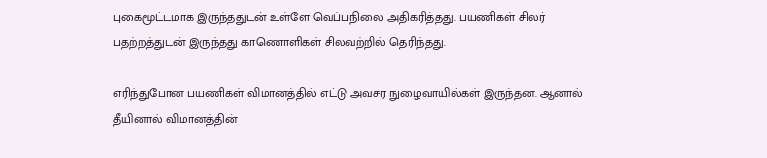புகைமூட்டமாக இருந்ததுடன் உள்ளே வெப்பநிலை அதிகரித்தது. பயணிகள் சிலர் பதற்றத்துடன் இருந்தது காணொளிகள் சிலவற்றில் தெரிந்தது.

எரிந்துபோன பயணிகள் விமானத்தில் எட்டு அவசர நுழைவாயில்கள் இருந்தன. ஆனால் தீயினால் விமானத்தின்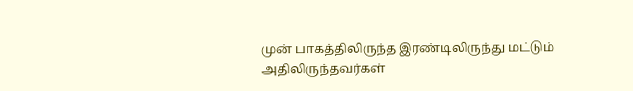முன் பாகத்திலிருந்த இரண்டிலிருந்து மட்டும் அதிலிருந்தவர்கள்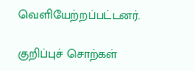வெளியேற்றப்பட்டனர்.

குறிப்புச் சொற்கள்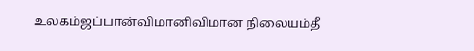உலகம்ஜப்பான்விமானிவிமான நிலையம்தீ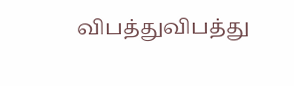விபத்துவிபத்து